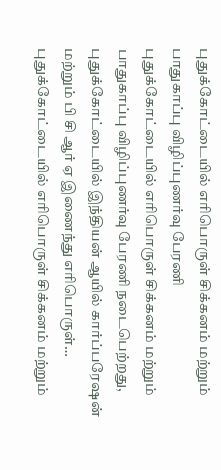புதுக்கோட்டையில் எரிபொருள் சிக்கனம் மற்றும் பாதுகாப்பு விழிப்புணர்வு பேரணி
புதுக்கோட்டையில் எரிபொருள் சிக்கனம் மற்றும் பாதுகாப்பு விழிப்புணர்வு பேரணி நடைபெற்றது, புதுக்கோட்டையில் இந்தியன் ஆயில் கார்ப்பரேஷன் மற்றும் பி சி ஆர் ஏ இணைந்து எரிபொருள்…
புதுக்கோட்டையில் எரிபொருள் சிக்கனம் மற்றும்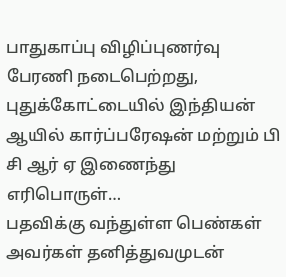பாதுகாப்பு விழிப்புணர்வு பேரணி நடைபெற்றது, புதுக்கோட்டையில் இந்தியன் ஆயில் கார்ப்பரேஷன் மற்றும் பி சி ஆர் ஏ இணைந்து எரிபொருள்…
பதவிக்கு வந்துள்ள பெண்கள் அவர்கள் தனித்துவமுடன்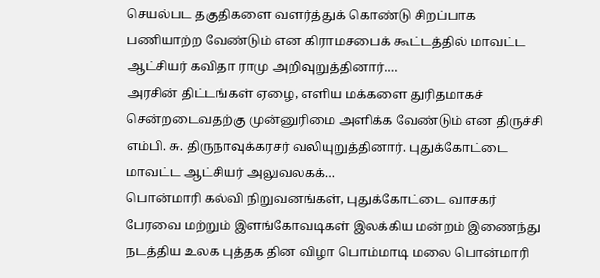செயல்பட தகுதிகளை வளர்த்துக் கொண்டு சிறப்பாக பணியாற்ற வேண்டும் என கிராமசபைக் கூட்டத்தில் மாவட்ட ஆட்சியர் கவிதா ராமு அறிவுறுத்தினார்.…
அரசின் திட்டங்கள் ஏழை, எளிய மக்களை துரிதமாகச் சென்றடைவதற்கு முன்னுரிமை அளிக்க வேண்டும் என திருச்சி எம்பி. சு. திருநாவுக்கரசர் வலியுறுத்தினார். புதுக்கோட்டை மாவட்ட ஆட்சியர் அலுவலகக்…
பொன்மாரி கல்வி நிறுவனங்கள், புதுக்கோட்டை வாசகர் பேரவை மற்றும் இளங்கோவடிகள் இலக்கிய மன்றம் இணைந்து நடத்திய உலக புத்தக தின விழா பொம்மாடி மலை பொன்மாரி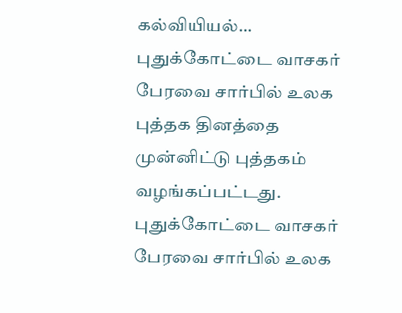கல்வியியல்…
புதுக்கோட்டை வாசகர் பேரவை சார்பில் உலக புத்தக தினத்தை முன்னிட்டு புத்தகம் வழங்கப்பட்டது. புதுக்கோட்டை வாசகர் பேரவை சார்பில் உலக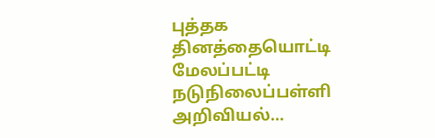புத்தக தினத்தையொட்டி மேலப்பட்டி நடுநிலைப்பள்ளி அறிவியல்…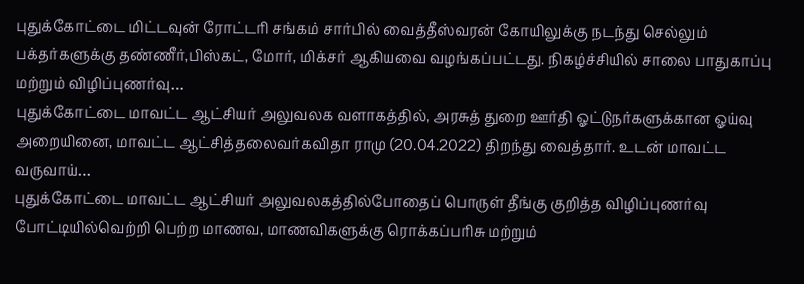புதுக்கோட்டை மிட்டவுன் ரோட்டரி சங்கம் சார்பில் வைத்தீஸ்வரன் கோயிலுக்கு நடந்து செல்லும் பக்தர்களுக்கு தண்ணீர்,பிஸ்கட், மோர், மிக்சர் ஆகியவை வழங்கப்பட்டது. நிகழ்ச்சியில் சாலை பாதுகாப்பு மற்றும் விழிப்புணர்வு…
புதுக்கோட்டை மாவட்ட ஆட்சியர் அலுவலக வளாகத்தில், அரசுத் துறை ஊர்தி ஓட்டுநர்களுக்கான ஓய்வு அறையினை, மாவட்ட ஆட்சித்தலைவர்கவிதா ராமு (20.04.2022) திறந்து வைத்தார். உடன் மாவட்ட வருவாய்…
புதுக்கோட்டை மாவட்ட ஆட்சியர் அலுவலகத்தில்போதைப் பொருள் தீங்கு குறித்த விழிப்புணர்வு போட்டியில்வெற்றி பெற்ற மாணவ, மாணவிகளுக்கு ரொக்கப்பரிசு மற்றும்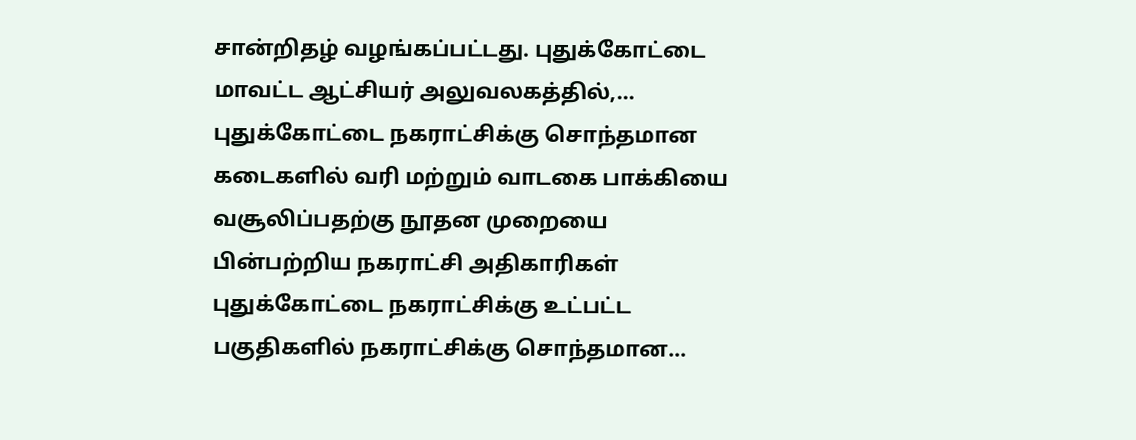சான்றிதழ் வழங்கப்பட்டது. புதுக்கோட்டை மாவட்ட ஆட்சியர் அலுவலகத்தில்,…
புதுக்கோட்டை நகராட்சிக்கு சொந்தமான கடைகளில் வரி மற்றும் வாடகை பாக்கியை வசூலிப்பதற்கு நூதன முறையை பின்பற்றிய நகராட்சி அதிகாரிகள் புதுக்கோட்டை நகராட்சிக்கு உட்பட்ட பகுதிகளில் நகராட்சிக்கு சொந்தமான…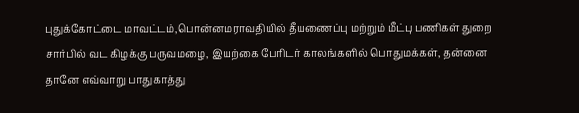புதுக்கோட்டை மாவட்டம்,பொன்னமராவதியில் தீயணைப்பு மற்றும் மீட்பு பணிகள் துறை சார்பில் வட கிழக்கு பருவமழை, இயற்கை பேரிடர் காலங்களில் பொதுமக்கள், தன்னை தானே எவ்வாறு பாதுகாத்து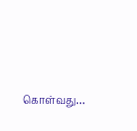கொள்வது…